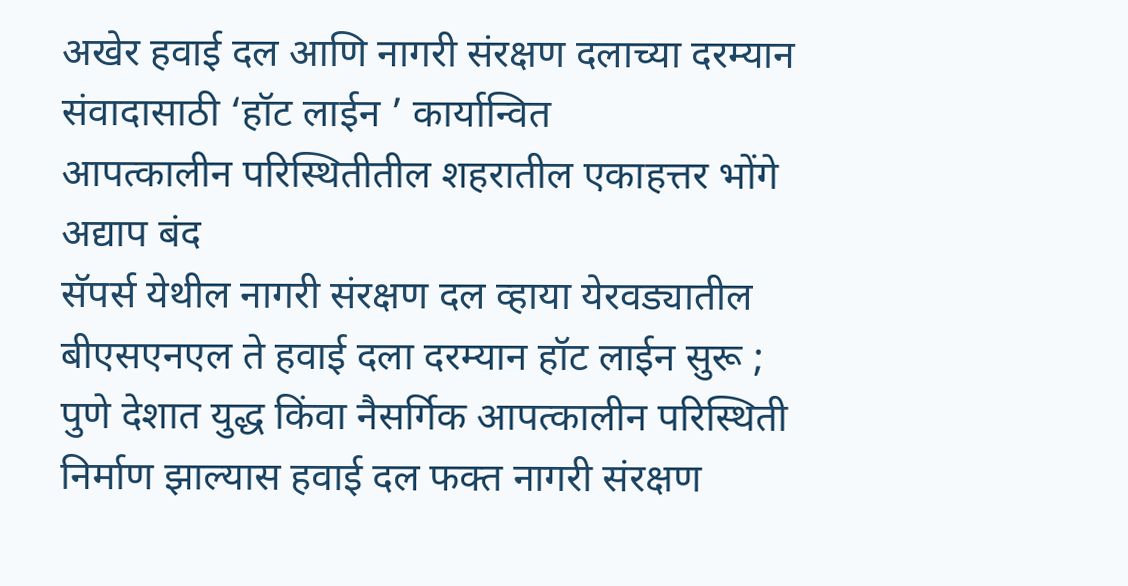अखेर हवाई दल आणि नागरी संरक्षण दलाच्या दरम्यान संवादासाठी ‘हॉट लाईन ’ कार्यान्वित
आपत्कालीन परिस्थितीतील शहरातील एकाहत्तर भोंगे अद्याप बंद
सॅपर्स येथील नागरी संरक्षण दल व्हाया येरवड्यातील बीएसएनएल ते हवाई दला दरम्यान हॉट लाईन सुरू ;
पुणे देशात युद्ध किंवा नैसर्गिक आपत्कालीन परिस्थिती निर्माण झाल्यास हवाई दल फक्त नागरी संरक्षण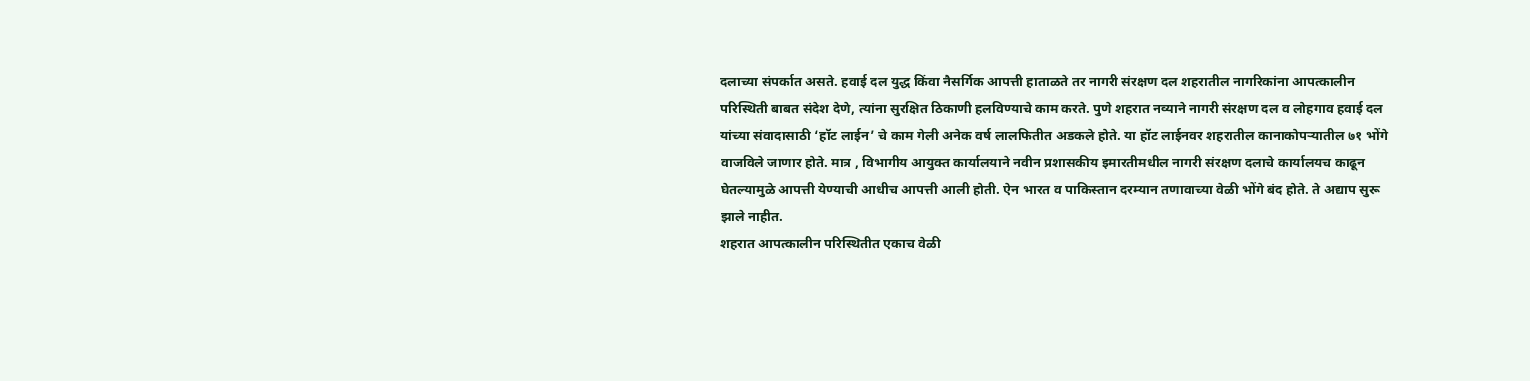दलाच्या संपर्कात असते. हवाई दल युद्ध किंवा नैसर्गिक आपत्ती हाताळते तर नागरी संरक्षण दल शहरातील नागरिकांना आपत्कालीन परिस्थिती बाबत संदेश देणे, त्यांना सुरक्षित ठिकाणी हलविण्याचे काम करते. पुणे शहरात नव्याने नागरी संरक्षण दल व लोहगाव हवाई दल यांच्या संवादासाठी ‘हॉट लाईन’ चे काम गेली अनेक वर्ष लालफितीत अडकले होते. या हॉट लाईनवर शहरातील कानाकोपऱ्यातील ७१ भोंगे वाजविले जाणार होते. मात्र , विभागीय आयुक्त कार्यालयाने नवीन प्रशासकीय इमारतीमधील नागरी संरक्षण दलाचे कार्यालयच काढून घेतल्यामुळे आपत्ती येण्याची आधीच आपत्ती आली होती. ऐन भारत व पाकिस्तान दरम्यान तणावाच्या वेळी भोंगे बंद होते. ते अद्याप सुरू झाले नाहीत.
शहरात आपत्कालीन परिस्थितीत एकाच वेळी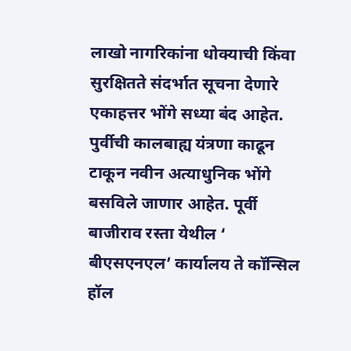लाखो नागरिकांना धोक्याची किंवा सुरक्षितते संदर्भात सूचना देणारे एकाहत्तर भोंगे सध्या बंद आहेत. पुर्वीची कालबाह्य यंत्रणा काढून टाकून नवीन अत्याधुनिक भोंगे बसविले जाणार आहेत. पूर्वी बाजीराव रस्ता येथील ‘ बीएसएनएल’ कार्यालय ते कॉन्सिल हॉल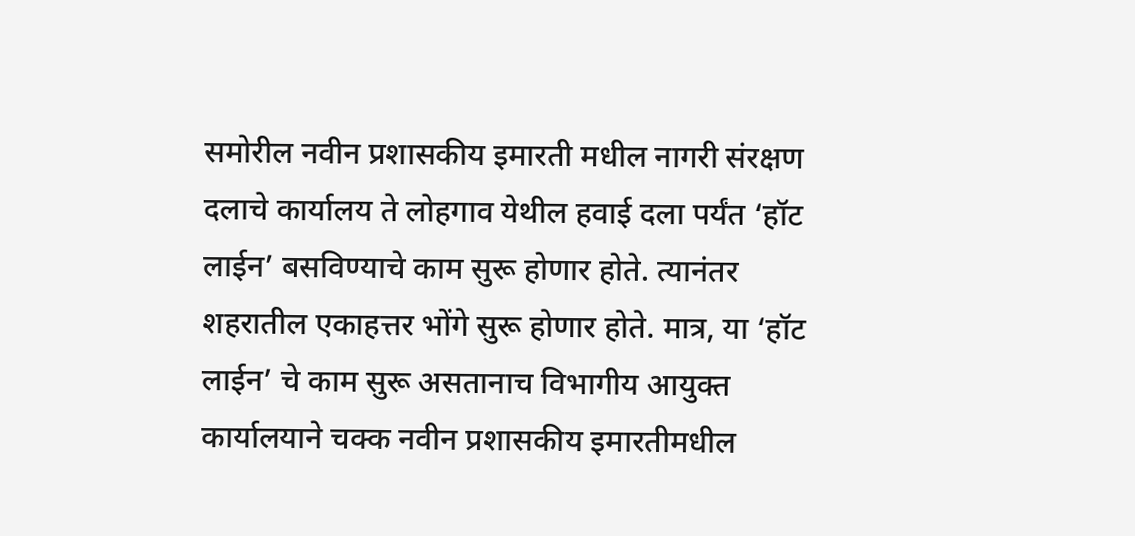समोरील नवीन प्रशासकीय इमारती मधील नागरी संरक्षण दलाचे कार्यालय ते लोहगाव येथील हवाई दला पर्यंत ‘हॉट लाईन’ बसविण्याचे काम सुरू होणार होते. त्यानंतर शहरातील एकाहत्तर भोंगे सुरू होणार होते. मात्र, या ‘हॉट लाईन’ चे काम सुरू असतानाच विभागीय आयुक्त कार्यालयाने चक्क नवीन प्रशासकीय इमारतीमधील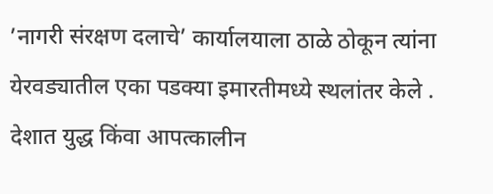’नागरी संरक्षण दलाचे’ कार्यालयाला ठाळे ठोकून त्यांना येरवड्यातील एका पडक्या इमारतीमध्ये स्थलांतर केले .
देशात युद्ध किंवा आपत्कालीन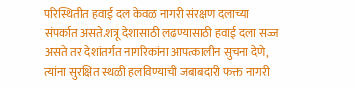परिस्थितीत हवाई दल केवळ नागरी संरक्षण दलाच्या संपर्कात असते.शत्रू देशासाठी लढण्यासाठी हवाई दला सज्ज असते तर देशांतर्गत नागरिकांना आपत्कालीन सुचना देणे, त्यांना सुरक्षित स्थळी हलविण्याची जबाबदारी फक्त नागरी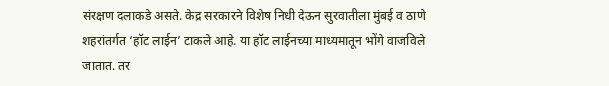संरक्षण दलाकडे असते. केद्र सरकारने विशेष निधी देऊन सुरवातीला मुंबई व ठाणे शहरांतर्गत ‘हॉट लाईन’ टाकले आहे. या हॉट लाईनच्या माध्यमातून भोंगे वाजविले जातात. तर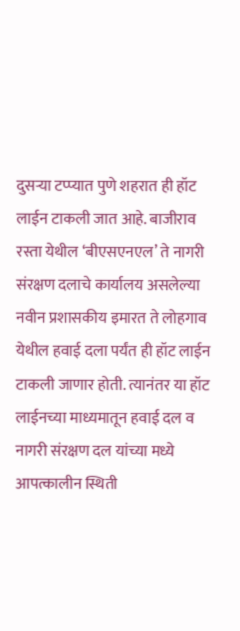दुसऱ्या टप्प्यात पुणे शहरात ही हॉट लाईन टाकली जात आहे. बाजीराव रस्ता येथील ‘बीएसएनएल’ ते नागरी संरक्षण दलाचे कार्यालय असलेल्या नवीन प्रशासकीय इमारत ते लोहगाव येथील हवाई दला पर्यंत ही हॉट लाईन टाकली जाणार होती. त्यानंतर या हॉट लाईनच्या माध्यमातून हवाई दल व नागरी संरक्षण दल यांच्या मध्ये आपत्कालीन स्थिती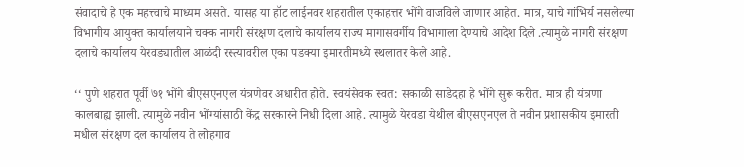संवादाचे हे एक महत्त्वाचे माध्यम असते. यासह या हॉट लाईनवर शहरातील एकाहत्तर भोंगे वाजविले जाणार आहेत. मात्र, याचे गांभिर्य नसलेल्या विभागीय आयुक्त कार्यालयाने चक्क नागरी संरक्षण दलाचे कार्यालय राज्य मागासवर्गीय विभागाला देण्याचे आदेश दिले .त्यामुळे नागरी संरक्षण दलाचे कार्यालय येरवड्यातील आळंदी रस्त्यावरील एका पडक्या इमारतीमध्ये स्थलातर केले आहे.

‘‘ पुणे शहरात पूर्वी ७१ भोंगे बीएसएनएल यंत्रणेवर अधारीत होते. स्वयंसेवक स्वत: सकाळी साडेदहा हे भोंगे सुरू करीत. मात्र ही यंत्रणा कालबाह्य झाली. त्यामुळे नवीन भोंग्यांसाठी केंद्र सरकारने निधी दिला आहे. त्यामुळे येरवडा येथील बीएसएनएल ते नवीन प्रशासकीय इमारती मधील संरक्षण दल कार्यालय ते लोहगाव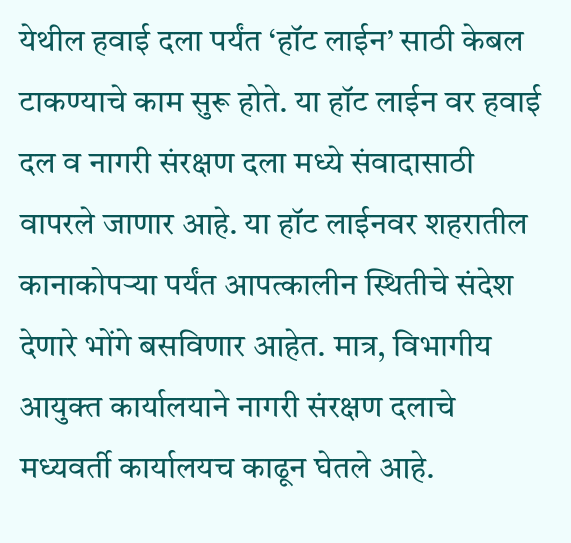येथील हवाई दला पर्यंत ‘हॉट लाईन’ साठी केबल टाकण्याचे काम सुरू होते. या हॉट लाईन वर हवाई दल व नागरी संरक्षण दला मध्ये संवादासाठी वापरले जाणार आहे. या हॉट लाईनवर शहरातील कानाकोपऱ्या पर्यंत आपत्कालीन स्थितीचे संदेश देणारे भोंगे बसविणार आहेत. मात्र, विभागीय आयुक्त कार्यालयाने नागरी संरक्षण दलाचे मध्यवर्ती कार्यालयच काढून घेतले आहे.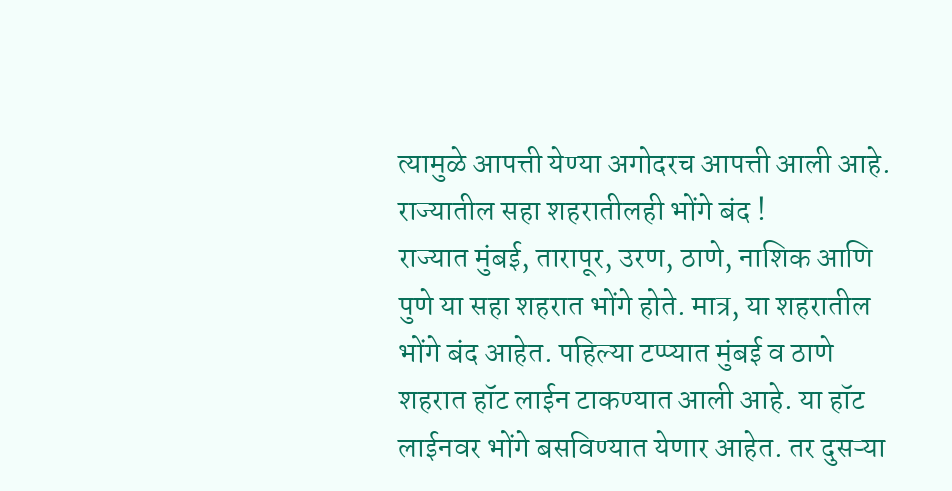त्यामुळे आपत्ती येण्या अगोदरच आपत्ती आली आहे.
राज्यातील सहा शहरातीलही भोंगे बंद !
राज्यात मुंबई, तारापूर, उरण, ठाणे, नाशिक आणि पुणे या सहा शहरात भोंगे होते. मात्र, या शहरातील भोंगे बंद आहेत. पहिल्या टप्प्यात मुंबई व ठाणे शहरात हॉट लाईन टाकण्यात आली आहे. या हॉट लाईनवर भोंगे बसविण्यात येणार आहेत. तर दुसऱ्या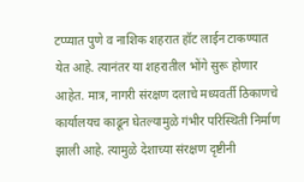टप्प्यात पुणे व नाशिक शहरात हॉट लाईन टाकण्यात येत आहे. त्यानंतर या शहरातील भोंगे सुरू होणार आहेत. मात्र, नागरी संरक्षण दलाचे मध्यवर्ती ठिकाणचे कार्यालयच काढून घेतल्यामुळे गंभीर परिस्थिती निर्माण झाली आहे. त्यामुळे देशाच्या संरक्षण दृष्टीनी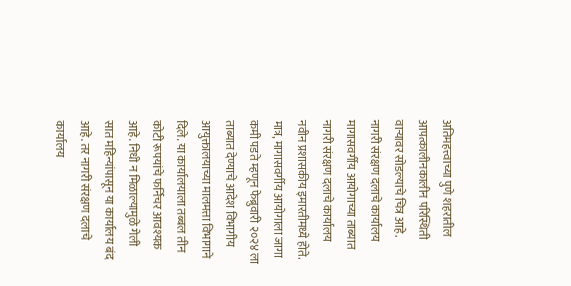अतिमहत्त्वाच्या पुणे शहरातील आपत्कालीनकालीन परिस्थिती वाऱ्यावर सोडल्याचे चित्र आहे.
नागरी संरक्षण दलाचे कार्यालय मागासवर्गीय आयोगाच्या ताब्यात
नागरी संरक्षण दलाचे कार्यालय नवीन प्रशासकीय इमारतीमध्ये होते. मात्र, मागासवर्गीय आयोगाला जागा कमी पडते म्हणून फेब्रुवारी २०२४ ला ताब्यात देण्याचे आदेश विभागीय आयुक्तालयाच्या मालमत्ता विभागाने दिले. या कार्यालयाला तब्बल तीन कोटी रूपयांचे फर्निचर आवश्यक आहे. निधी न मिळाल्यामुळे गेली सात महिन्यांपासून या कार्यालय बंद आहे. तर नागरी संरक्षण दलाचे कार्यालय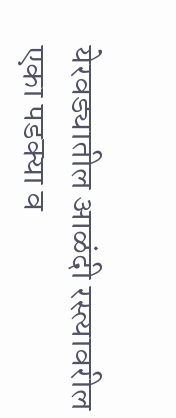येरवड्यातील आळंदी रस्त्यावरील एका पडक्या व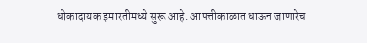धोकादायक इमारतीमध्ये सुरू आहे. आपत्तीकाळात धाऊन जाणारेच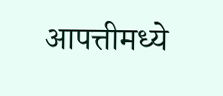आपत्तीमध्ये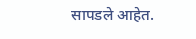सापडले आहेत.